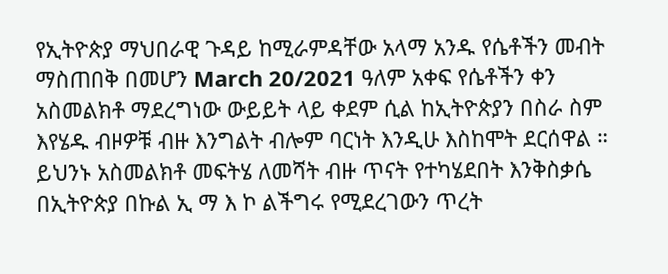የኢትዮጵያ ማህበራዊ ጉዳይ ከሚራምዳቸው አላማ አንዱ የሴቶችን መብት ማስጠበቅ በመሆን March 20/2021 ዓለም አቀፍ የሴቶችን ቀን አስመልክቶ ማደረግነው ውይይት ላይ ቀደም ሲል ከኢትዮጵያን በስራ ስም እየሄዱ ብዞዎቹ ብዙ እንግልት ብሎም ባርነት እንዲሁ እስከሞት ደርሰዋል ። ይህንኑ አስመልክቶ መፍትሄ ለመሻት ብዙ ጥናት የተካሄደበት እንቅስቃሴ በኢትዮጵያ በኩል ኢ ማ እ ኮ ልችግሩ የሚደረገውን ጥረት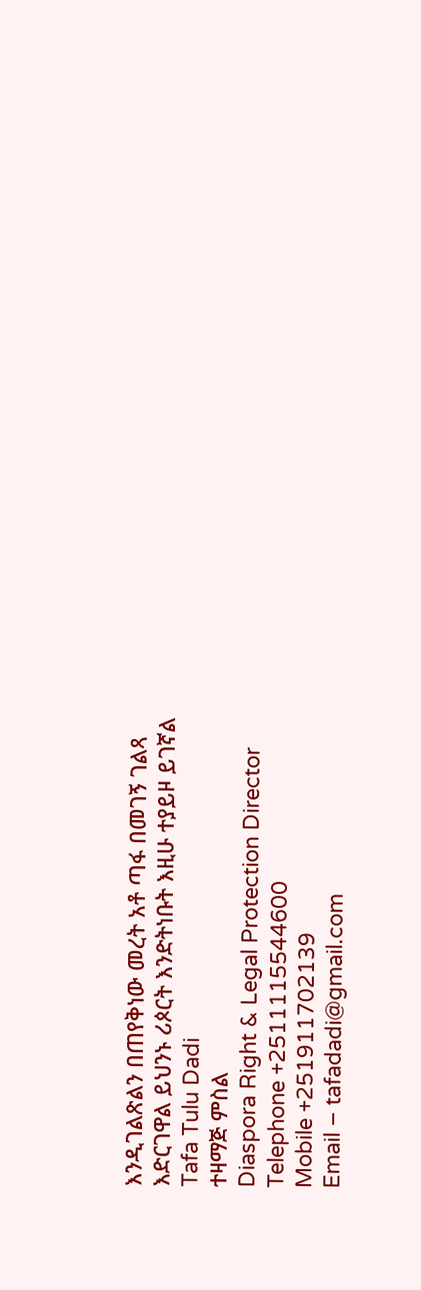እንዲገልጽልን በጠየቅነው መረት አቶ ጣፋ በመገኝ ገልጻ እድርገዋል ይህንኑ ሪጶርት እንድትነቡት እዚሁ ተያይዞ ይገኛል
Tafa Tulu Dadi
ተዛማጅ ምስል
Diaspora Right & Legal Protection Director
Telephone +2511115544600
Mobile +251911702139
Email – tafadadi@gmail.com